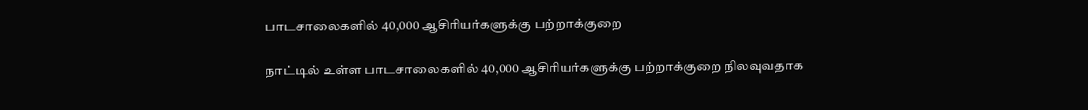பாடசாலைகளில் 40,000 ஆசிரியர்களுக்கு பற்றாக்குறை

நாட்டில் உள்ள பாடசாலைகளில் 40,000 ஆசிரியர்களுக்கு பற்றாக்குறை நிலவுவதாக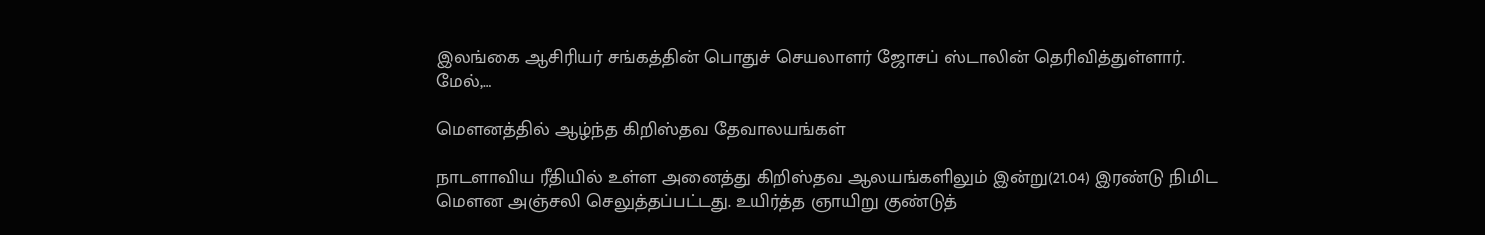இலங்கை ஆசிரியர் சங்கத்தின் பொதுச் செயலாளர் ஜோசப் ஸ்டாலின் தெரிவித்துள்ளார். மேல்,…

மௌனத்தில் ஆழ்ந்த கிறிஸ்தவ தேவாலயங்கள்

நாடளாவிய ரீதியில் உள்ள அனைத்து கிறிஸ்தவ ஆலயங்களிலும் இன்று(21.04) இரண்டு நிமிட மௌன அஞ்சலி செலுத்தப்பட்டது. உயிர்த்த ஞாயிறு குண்டுத்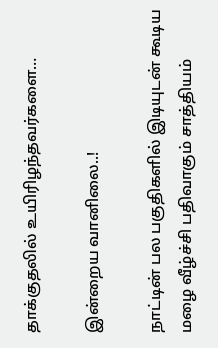தாக்குதலில் உயிரிழந்தவர்களை…

இன்றைய வானிலை..!

நாட்டின் பல பகுதிகளில் இடியுடன் கூடிய மழை வீழ்ச்சி பதிவாகும் சாத்தியம்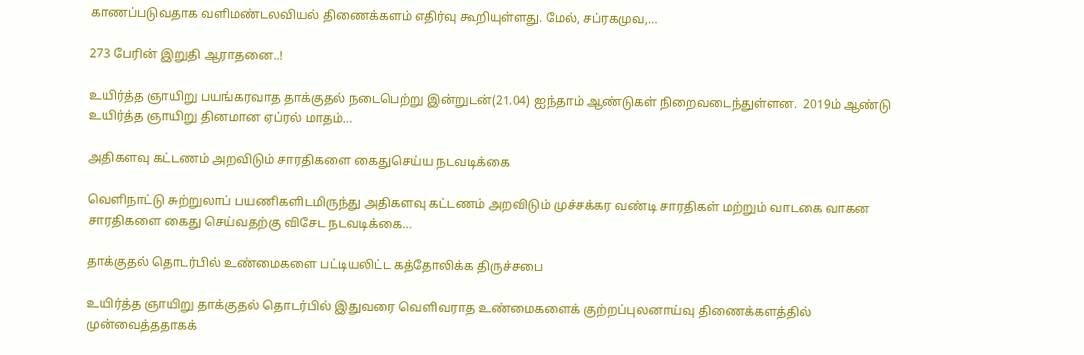காணப்படுவதாக வளிமண்டலவியல் திணைக்களம் எதிர்வு கூறியுள்ளது. மேல், சப்ரகமுவ,…

273 பேரின் இறுதி ஆராதனை..!

உயிர்த்த ஞாயிறு பயங்கரவாத தாக்குதல் நடைபெற்று இன்றுடன்(21.04) ஐந்தாம் ஆண்டுகள் நிறைவடைந்துள்ளன.  2019ம் ஆண்டு உயிர்த்த ஞாயிறு தினமான ஏப்ரல் மாதம்…

அதிகளவு கட்டணம் அறவிடும் சாரதிகளை கைதுசெய்ய நடவடிக்கை

வெளிநாட்டு சுற்றுலாப் பயணிகளிடமிருந்து அதிகளவு கட்டணம் அறவிடும் முச்சக்கர வண்டி சாரதிகள் மற்றும் வாடகை வாகன சாரதிகளை கைது செய்வதற்கு விசேட நடவடிக்கை…

தாக்குதல் தொடர்பில் உண்மைகளை பட்டியலிட்ட கத்தோலிக்க திருச்சபை

உயிர்த்த ஞாயிறு தாக்குதல் தொடர்பில் இதுவரை வெளிவராத உண்மைகளைக் குற்றப்புலனாய்வு திணைக்களத்தில் முன்வைத்ததாகக்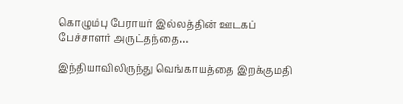கொழும்பு பேராயர் இல்லத்தின் ஊடகப் பேச்சாளர் அருட்தந்தை…

இந்தியாவிலிருந்து வெங்காயத்தை இறக்குமதி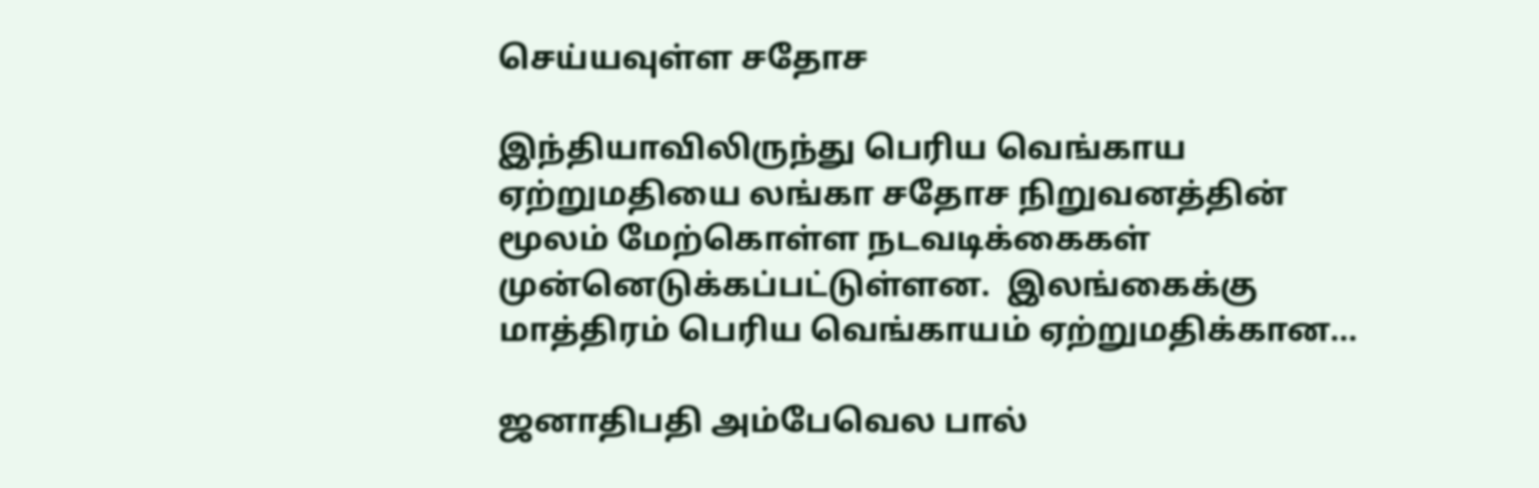செய்யவுள்ள சதோச

இந்தியாவிலிருந்து பெரிய வெங்காய ஏற்றுமதியை லங்கா சதோச நிறுவனத்தின் மூலம் மேற்கொள்ள நடவடிக்கைகள் முன்னெடுக்கப்பட்டுள்ளன.  இலங்கைக்கு மாத்திரம் பெரிய வெங்காயம் ஏற்றுமதிக்கான…

ஜனாதிபதி அம்பேவெல பால்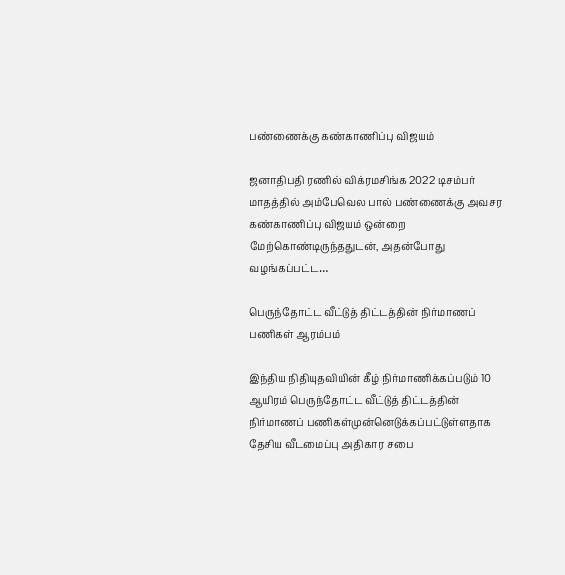பண்ணைக்கு கண்காணிப்பு விஜயம்

ஜனாதிபதி ரணில் விக்ரமசிங்க 2022 டிசம்பர் மாதத்தில் அம்பேவெல பால் பண்ணைக்கு அவசர கண்காணிப்பு விஜயம் ஒன்றை மேற்கொண்டிருந்ததுடன், அதன்போது வழங்கப்பட்ட…

பெருந்தோட்ட வீட்டுத் திட்டத்தின் நிர்மாணப் பணிகள் ஆரம்பம்

இந்திய நிதியுதவியின் கீழ் நிர்மாணிக்கப்படும் 10 ஆயிரம் பெருந்தோட்ட வீட்டுத் திட்டத்தின் நிர்மாணப் பணிகள்முன்னெடுக்கப்பட்டுள்ளதாக தேசிய வீடமைப்பு அதிகார சபை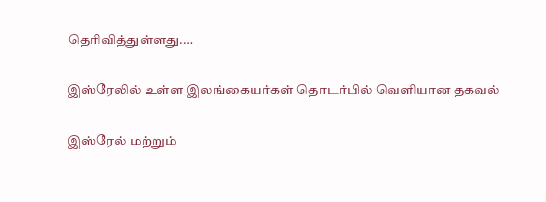தெரிவித்துள்ளது.…

இஸ்ரேலில் உள்ள இலங்கையர்கள் தொடர்பில் வெளியான தகவல்

இஸ்ரேல் மற்றும்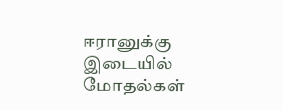ஈரானுக்கு இடையில் மோதல்கள்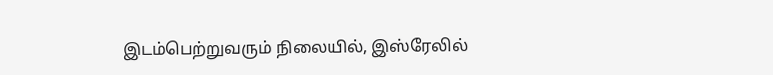இடம்பெற்றுவரும் நிலையில், இஸ்ரேலில்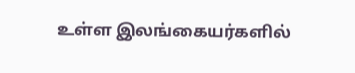உள்ள இலங்கையர்களில்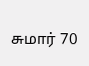சுமார் 70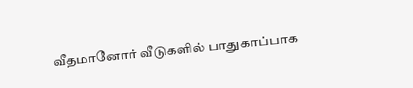வீதமானோர் வீடுகளில் பாதுகாப்பாக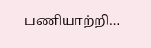பணியாற்றி…